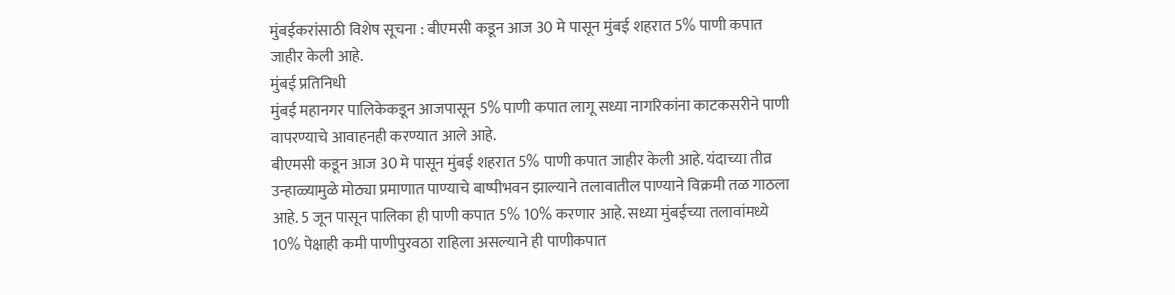मुंबईकरांसाठी विशेष सूचना : बीएमसी कडून आज 30 मे पासून मुंबई शहरात 5% पाणी कपात जाहीर केली आहे.
मुंबई प्रतिनिधी
मुंबई महानगर पालिकेकडून आजपासून 5% पाणी कपात लागू सध्या नागरिकांना काटकसरीने पाणी वापरण्याचे आवाहनही करण्यात आले आहे.
बीएमसी कडून आज 30 मे पासून मुंबई शहरात 5% पाणी कपात जाहीर केली आहे. यंदाच्या तीव्र उन्हाळ्यामुळे मोठ्या प्रमाणात पाण्याचे बाष्पीभवन झाल्याने तलावातील पाण्याने विक्रमी तळ गाठला आहे. 5 जून पासून पालिका ही पाणी कपात 5% 10% करणार आहे. सध्या मुंबईच्या तलावांमध्ये 10% पेक्षाही कमी पाणीपुरवठा राहिला असल्याने ही पाणीकपात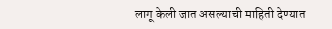लागू केली जात असल्याची माहिती देण्यात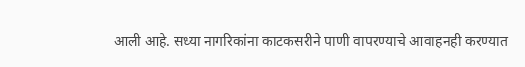आली आहे. सध्या नागरिकांना काटकसरीने पाणी वापरण्याचे आवाहनही करण्यात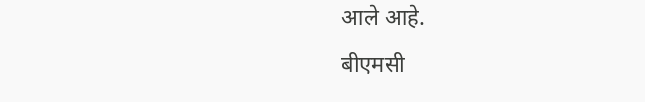आले आहे.
बीएमसी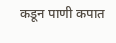कडून पाणी कपात